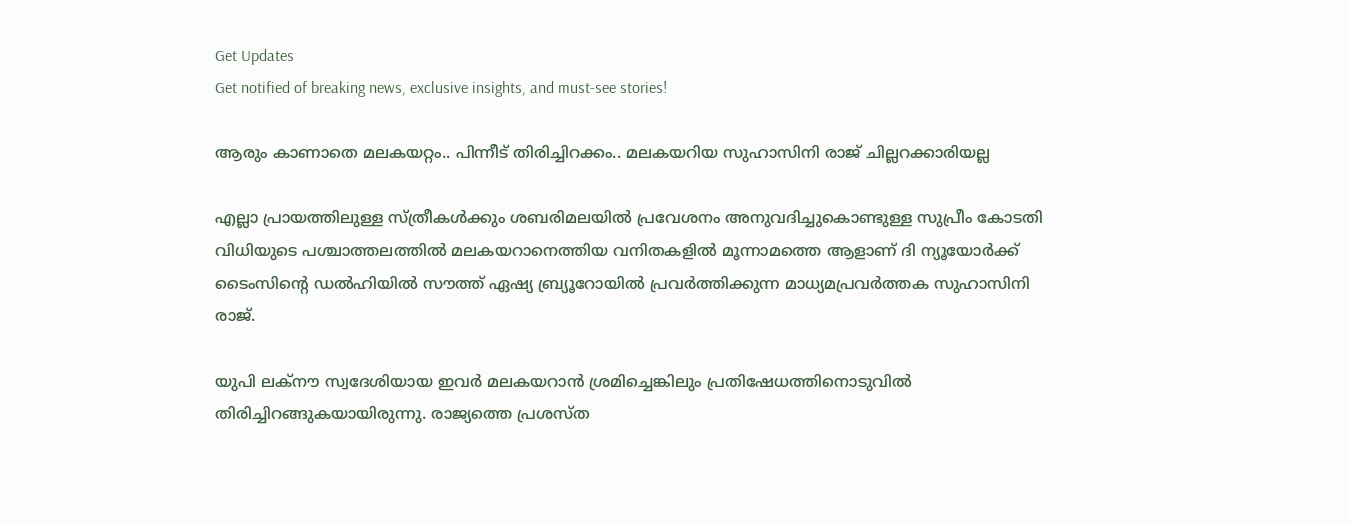Get Updates
Get notified of breaking news, exclusive insights, and must-see stories!

ആരും കാണാതെ മലകയറ്റം.. പിന്നീട് തിരിച്ചിറക്കം.. മലകയറിയ സുഹാസിനി രാജ് ചില്ലറക്കാരിയല്ല

എല്ലാ പ്രായത്തിലുള്ള സ്ത്രീകള്‍ക്കും ശബരിമലയില്‍ പ്രവേശനം അനുവദിച്ചുകൊണ്ടുള്ള സുപ്രീം കോടതി വിധിയുടെ പശ്ചാത്തലത്തില്‍ മലകയറാനെത്തിയ വനിതകളില്‍ മൂന്നാമത്തെ ആളാണ് ദി ന്യൂയോര്‍ക്ക് ടൈംസിന്‍റെ ഡല്‍ഹിയില്‍ സൗത്ത് ഏഷ്യ ബ്ര്യൂറോയില്‍ പ്രവര്‍ത്തിക്കുന്ന മാധ്യമപ്രവര്‍ത്തക സുഹാസിനി രാജ്.

യുപി ലക്നൗ സ്വദേശിയായ ഇവര്‍ മലകയറാന്‍ ശ്രമിച്ചെങ്കിലും പ്രതിഷേധത്തിനൊടുവില്‍ തിരിച്ചിറങ്ങുകയായിരുന്നു. രാജ്യത്തെ പ്രശസ്ത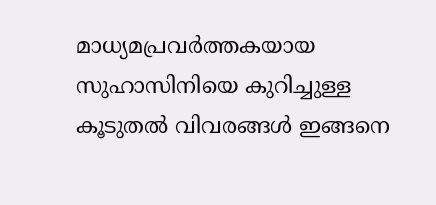മാധ്യമപ്രവര്‍ത്തകയായ സുഹാസിനിയെ കുറിച്ചുള്ള കൂടുതല്‍ വിവരങ്ങള്‍ ഇങ്ങനെ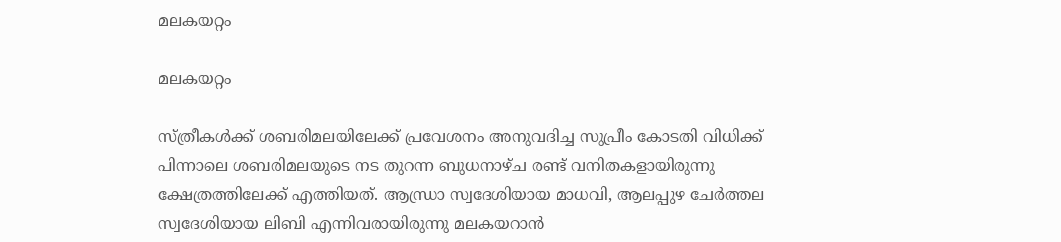മലകയറ്റം

മലകയറ്റം

സ്ത്രീകള്‍ക്ക് ശബരിമലയിലേക്ക് പ്രവേശനം അനുവദിച്ച സുപ്രീം കോടതി വിധിക്ക് പിന്നാലെ ശബരിമലയുടെ നട തുറന്ന ബുധനാഴ്ച രണ്ട് വനിതകളായിരുന്നു ക്ഷേത്രത്തിലേക്ക് എത്തിയത്. ആന്ധ്രാ സ്വദേശിയായ മാധവി, ആലപ്പുഴ ചേര്‍ത്തല സ്വദേശിയായ ലിബി എന്നിവരായിരുന്നു മലകയറാന്‍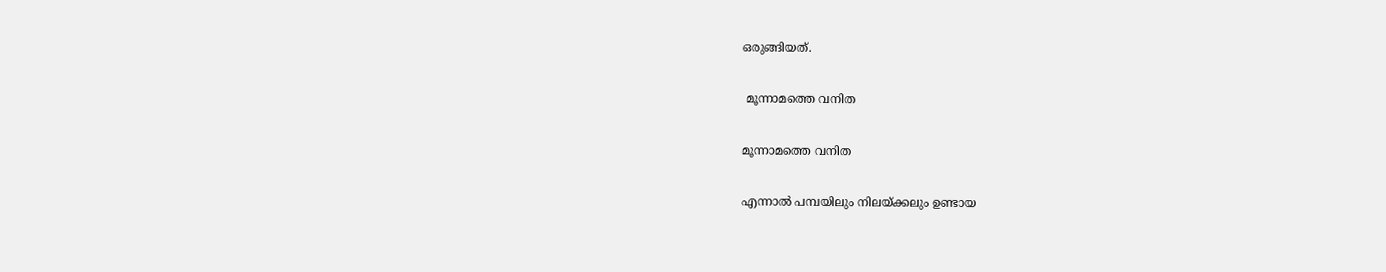ഒരുങ്ങിയത്.

 മൂന്നാമത്തെ വനിത

മൂന്നാമത്തെ വനിത

എന്നാല്‍ പമ്പയിലും നിലയ്ക്കലും ഉണ്ടായ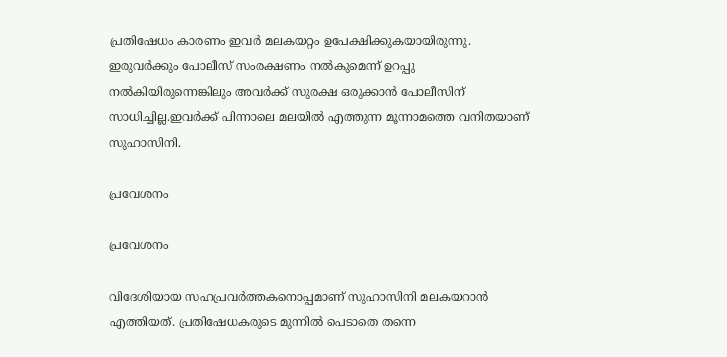പ്രതിഷേധം കാരണം ഇവര്‍ മലകയറ്റം ഉപേക്ഷിക്കുകയായിരുന്നു. ഇരുവര്‍ക്കും പോലീസ് സംരക്ഷണം നല്‍കുമെന്ന് ഉറപ്പു നല്‍കിയിരുന്നെങ്കിലും അവര്‍ക്ക് സുരക്ഷ ഒരുക്കാന്‍ പോലീസിന് സാധിച്ചില്ല.ഇവര്‍ക്ക് പിന്നാലെ മലയില്‍ എത്തുന്ന മൂന്നാമത്തെ വനിതയാണ് സുഹാസിനി.

പ്രവേശനം

പ്രവേശനം

വിദേശിയായ സഹപ്രവര്‍ത്തകനൊപ്പമാണ് സുഹാസിനി മലകയറാന്‍ എത്തിയത്. പ്രതിഷേധകരുടെ മുന്നില്‍ പെടാതെ തന്നെ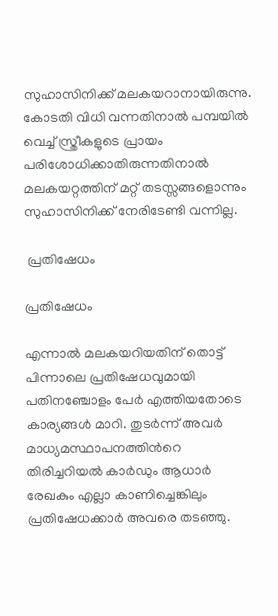സുഹാസിനിക്ക് മലകയറാനായിരുന്നു. കോടതി വിധി വന്നതിനാല്‍ പമ്പയില്‍ വെച്ച് സ്ത്രീകളുടെ പ്രായം പരിശോധിക്കാതിരുന്നതിനാല്‍ മലകയറ്റത്തിന് മറ്റ് തടസ്സങ്ങളൊന്നും സുഹാസിനിക്ക് നേരിടേണ്ടി വന്നില്ല.

 പ്രതിഷേധം

പ്രതിഷേധം

എന്നാല്‍ മലകയറിയതിന് തൊട്ട് പിന്നാലെ പ്രതിഷേധവുമായി പതിനഞ്ചോളം പേര്‍ എത്തിയതോടെ കാര്യങ്ങള്‍ മാറി. തുടര്‍ന്ന് അവര്‍ മാധ്യമസ്ഥാപനത്തിന്‍റെ തിരിച്ചറിയല്‍ കാര്‍ഡും ആധാര്‍ രേഖകും എല്ലാ കാണിച്ചെങ്കിലും പ്രതിഷേധക്കാര്‍ അവരെ തടഞ്ഞു.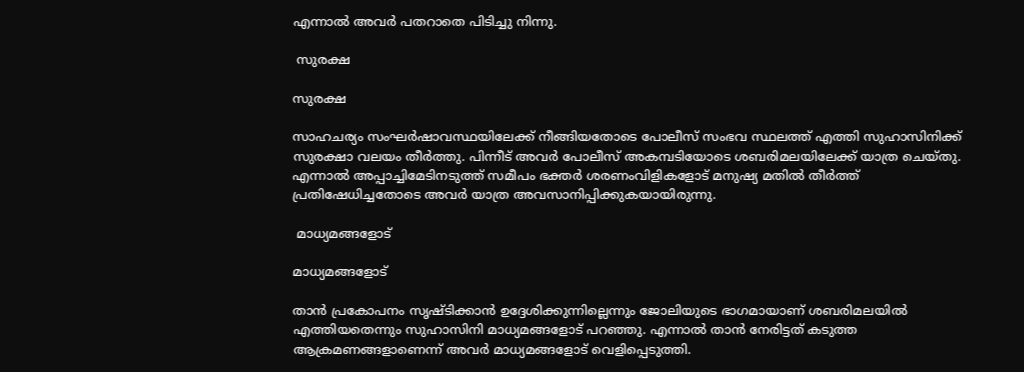എന്നാല്‍ അവര്‍ പതറാതെ പിടിച്ചു നിന്നു.

 സുരക്ഷ

സുരക്ഷ

സാഹചര്യം സംഘര്‍ഷാവസ്ഥയിലേക്ക് നീങ്ങിയതോടെ പോലീസ് സംഭവ സ്ഥലത്ത് എത്തി സുഹാസിനിക്ക് സുരക്ഷാ വലയം തീര്‍ത്തു. പിന്നീട് അവര്‍ പോലീസ് അകമ്പടിയോടെ ശബരിമലയിലേക്ക് യാത്ര ചെയ്തു. എന്നാല്‍ അപ്പാച്ചിമേടിനടുത്ത് സമീപം ഭക്തര്‍ ശരണംവിളികളോട് മനുഷ്യ മതില്‍ തീര്‍ത്ത് പ്രതിഷേധിച്ചതോടെ അവര്‍ യാത്ര അവസാനിപ്പിക്കുകയായിരുന്നു.

 മാധ്യമങ്ങളോട്

മാധ്യമങ്ങളോട്

താന്‍ പ്രകോപനം സൃഷ്ടിക്കാന്‍ ഉദ്ദേശിക്കുന്നില്ലെന്നും ജോലിയുടെ ഭാഗമായാണ് ശബരിമലയില്‍ എത്തിയതെന്നും സുഹാസിനി മാധ്യമങ്ങളോട് പറഞ്ഞു. എന്നാല്‍ താന്‍ നേരിട്ടത് കടുത്ത ആക്രമണങ്ങളാണെന്ന് അവര്‍ മാധ്യമങ്ങളോട് വെളിപ്പെടുത്തി.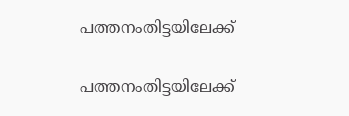പത്തനംതിട്ടയിലേക്ക്

പത്തനംതിട്ടയിലേക്ക്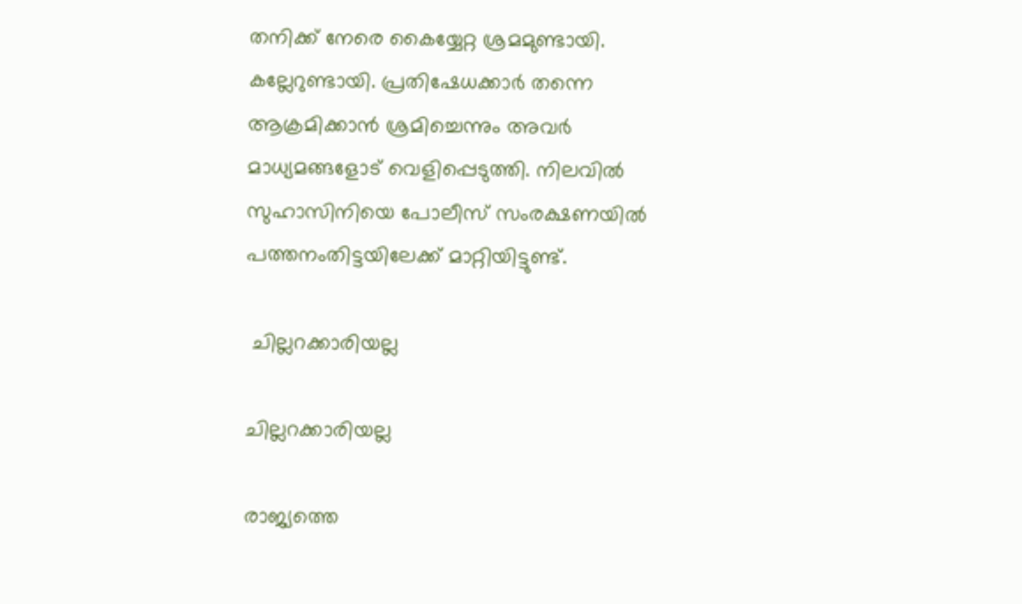തനിക്ക് നേരെ കൈയ്യേറ്റ ശ്രമമുണ്ടായി. കല്ലേറുണ്ടായി. പ്രതിഷേധക്കാര്‍ തന്നെ ആക്രമിക്കാന്‍ ശ്രമിച്ചെന്നും അവര്‍ മാധ്യമങ്ങളോട് വെളിപ്പെടുത്തി. നിലവില്‍ സുഹാസിനിയെ പോലീസ് സംരക്ഷണയില്‍ പത്തനംതിട്ടയിലേക്ക് മാറ്റിയിട്ടുണ്ട്.

 ചില്ലറക്കാരിയല്ല

ചില്ലറക്കാരിയല്ല

രാജ്യത്തെ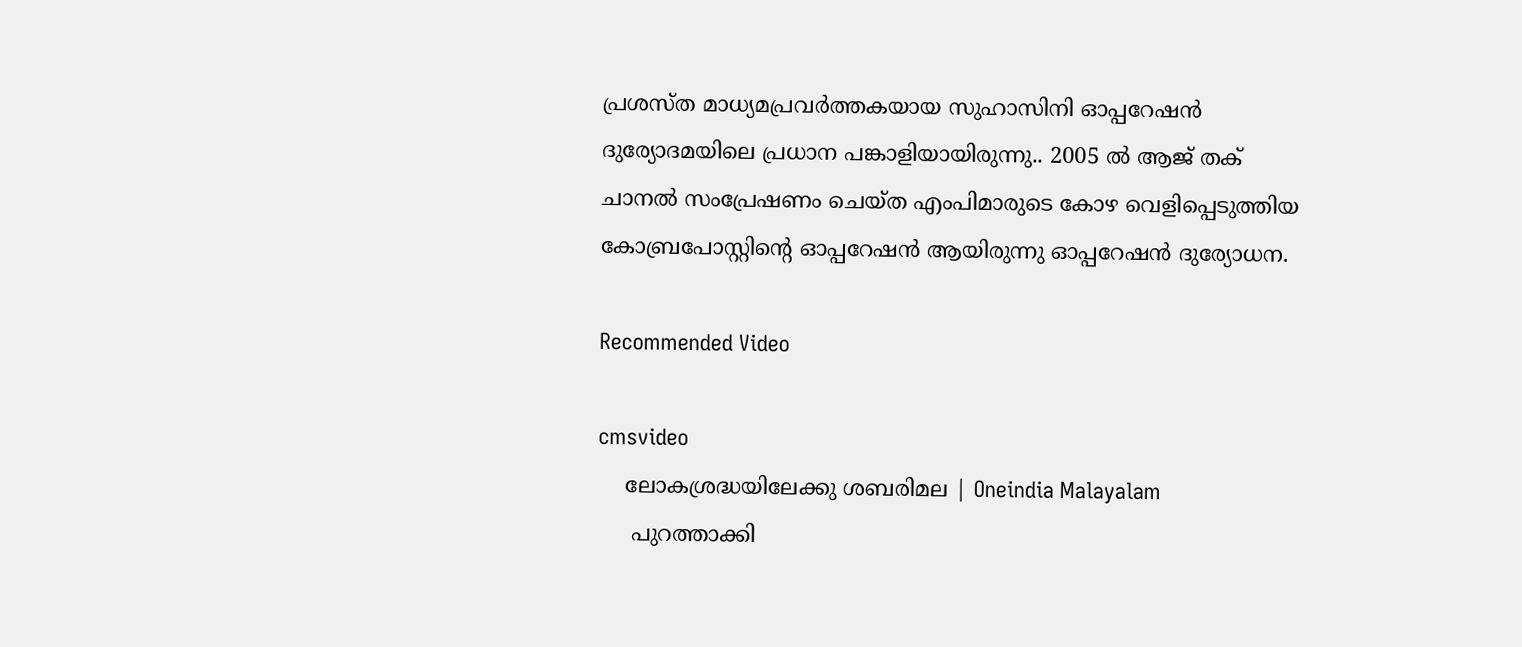പ്രശസ്ത മാധ്യമപ്രവര്‍ത്തകയായ സുഹാസിനി ഓപ്പറേഷന്‍ ദുര്യോദമയിലെ പ്രധാന പങ്കാളിയായിരുന്നു.. 2005 ല്‍ ആജ് തക് ചാനല്‍ സംപ്രേഷണം ചെയ്ത എംപിമാരുടെ കോഴ വെളിപ്പെടുത്തിയ കോബ്രപോസ്റ്റിന്‍റെ ഓപ്പറേഷന്‍ ആയിരുന്നു ഓപ്പറേഷന്‍ ദുര്യോധന.

Recommended Video

cmsvideo
    ലോകശ്രദ്ധയിലേക്കു ശബരിമല | Oneindia Malayalam
     പുറത്താക്കി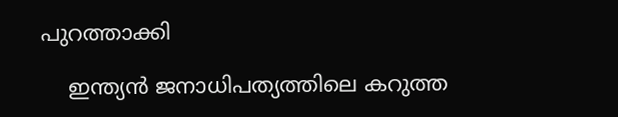പുറത്താക്കി

    ഇന്ത്യന്‍ ജനാധിപത്യത്തിലെ കറുത്ത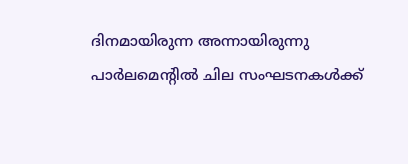ദിനമായിരുന്ന അന്നായിരുന്നു പാര്‍ലമെന്‍റില്‍ ചില സംഘടനകള്‍ക്ക്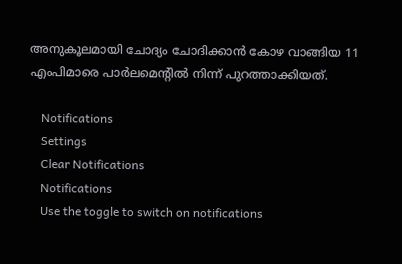അനുകൂലമായി ചോദ്യം ചോദിക്കാന്‍ കോഴ വാങ്ങിയ 11 എംപിമാരെ പാര്‍ലമെന്‍റില്‍ നിന്ന് പുറത്താക്കിയത്.

    Notifications
    Settings
    Clear Notifications
    Notifications
    Use the toggle to switch on notifications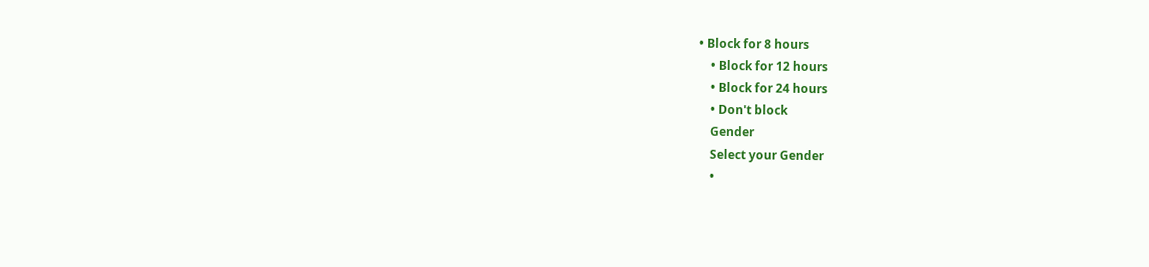• Block for 8 hours
    • Block for 12 hours
    • Block for 24 hours
    • Don't block
    Gender
    Select your Gender
    •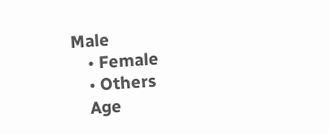Male
    • Female
    • Others
    Age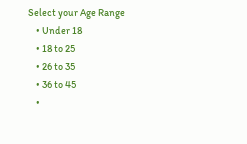Select your Age Range
    • Under 18
    • 18 to 25
    • 26 to 35
    • 36 to 45
    •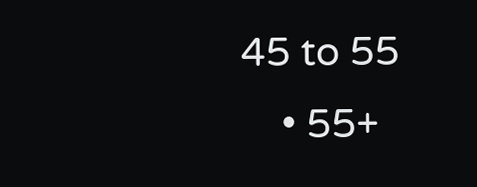45 to 55
    • 55+